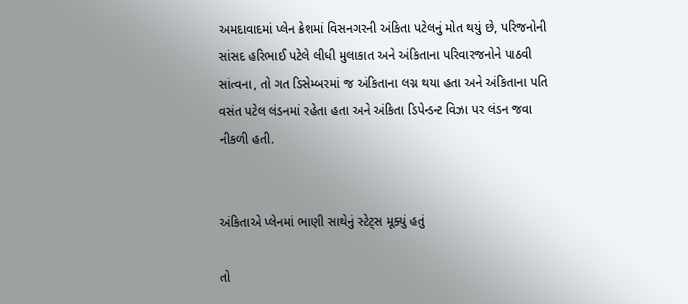અમદાવાદમાં પ્લેન ક્રેશમાં વિસનગરની અંકિતા પટેલનું મોત થયું છે, પરિજનોની સાંસદ હરિભાઈ પટેલે લીધી મુલાકાત અને અંકિતાના પરિવારજનોને પાઠવી સાંત્વના, તો ગત ડિસેમ્બરમાં જ અંકિતાના લગ્ન થયા હતા અને અંકિતાના પતિ વસંત પટેલ લંડનમાં રહેતા હતા અને અંકિતા ડિપેન્ડન્ટ વિઝા પર લંડન જવા નીકળી હતી.


અંકિતાએ પ્લેનમાં ભાણી સાથેનું સ્ટેટ્સ મૂક્યું હતું

તો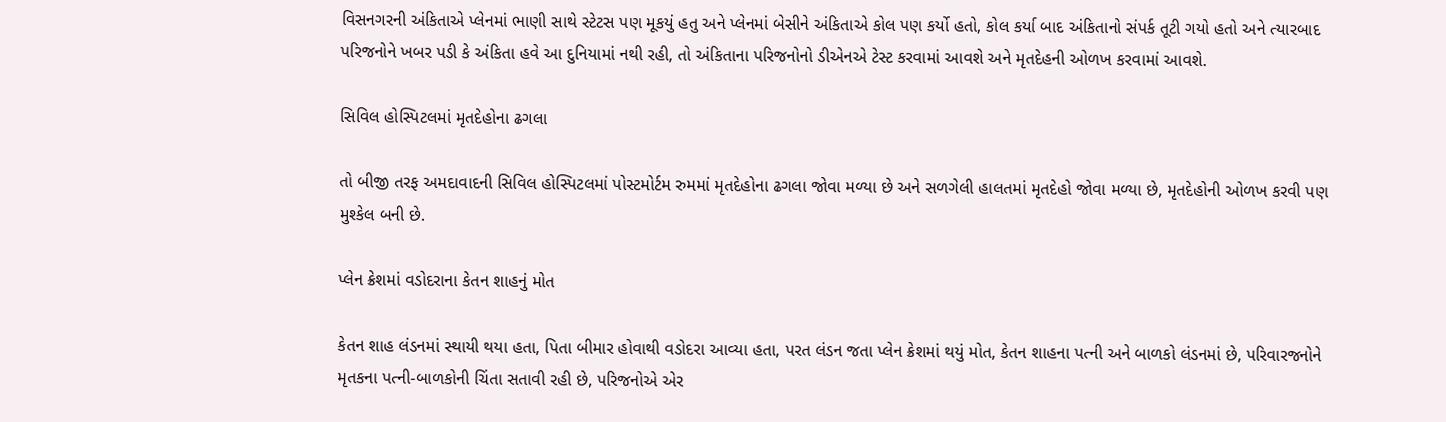વિસનગરની અંકિતાએ પ્લેનમાં ભાણી સાથે સ્ટેટસ પણ મૂકયું હતુ અને પ્લેનમાં બેસીને અંકિતાએ કોલ પણ કર્યો હતો, કોલ કર્યા બાદ અંકિતાનો સંપર્ક તૂટી ગયો હતો અને ત્યારબાદ પરિજનોને ખબર પડી કે અંકિતા હવે આ દુનિયામાં નથી રહી, તો અંકિતાના પરિજનોનો ડીએનએ ટેસ્ટ કરવામાં આવશે અને મૃતદેહની ઓળખ કરવામાં આવશે.

સિવિલ હોસ્પિટલમાં મૃતદેહોના ઢગલા

તો બીજી તરફ અમદાવાદની સિવિલ હોસ્પિટલમાં પોસ્ટમોર્ટમ રુમમાં મૃતદેહોના ઢગલા જોવા મળ્યા છે અને સળગેલી હાલતમાં મૃતદેહો જોવા મળ્યા છે, મૃતદેહોની ઓળખ કરવી પણ મુશ્કેલ બની છે.

પ્લેન ક્રેશમાં વડોદરાના કેતન શાહનું મોત

કેતન શાહ લંડનમાં સ્થાયી થયા હતા, પિતા બીમાર હોવાથી વડોદરા આવ્યા હતા, પરત લંડન જતા પ્લેન ક્રેશમાં થયું મોત, કેતન શાહના પત્ની અને બાળકો લંડનમાં છે, પરિવારજનોને મૃતકના પત્ની-બાળકોની ચિંતા સતાવી રહી છે, પરિજનોએ એર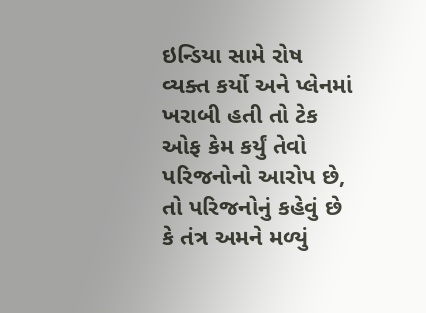ઇન્ડિયા સામે રોષ વ્યક્ત કર્યો અને પ્લેનમાં ખરાબી હતી તો ટેક ઓફ કેમ કર્યું તેવો પરિજનોનો આરોપ છે, તો પરિજનોનું કહેવું છે કે તંત્ર અમને મળ્યું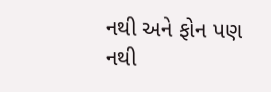નથી અને ફોન પણ નથી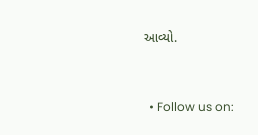આવ્યો.



  • Follow us on: